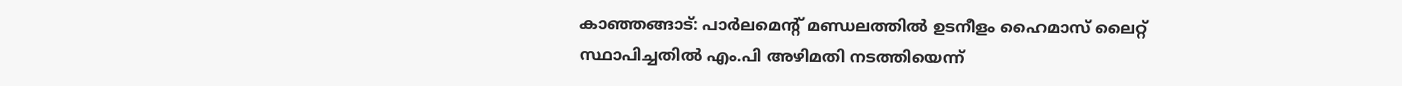കാഞ്ഞങ്ങാട്: പാർലമെന്റ് മണ്ഡലത്തിൽ ഉടനീളം ഹൈമാസ് ലൈറ്റ് സ്ഥാപിച്ചതിൽ എം.പി അഴിമതി നടത്തിയെന്ന്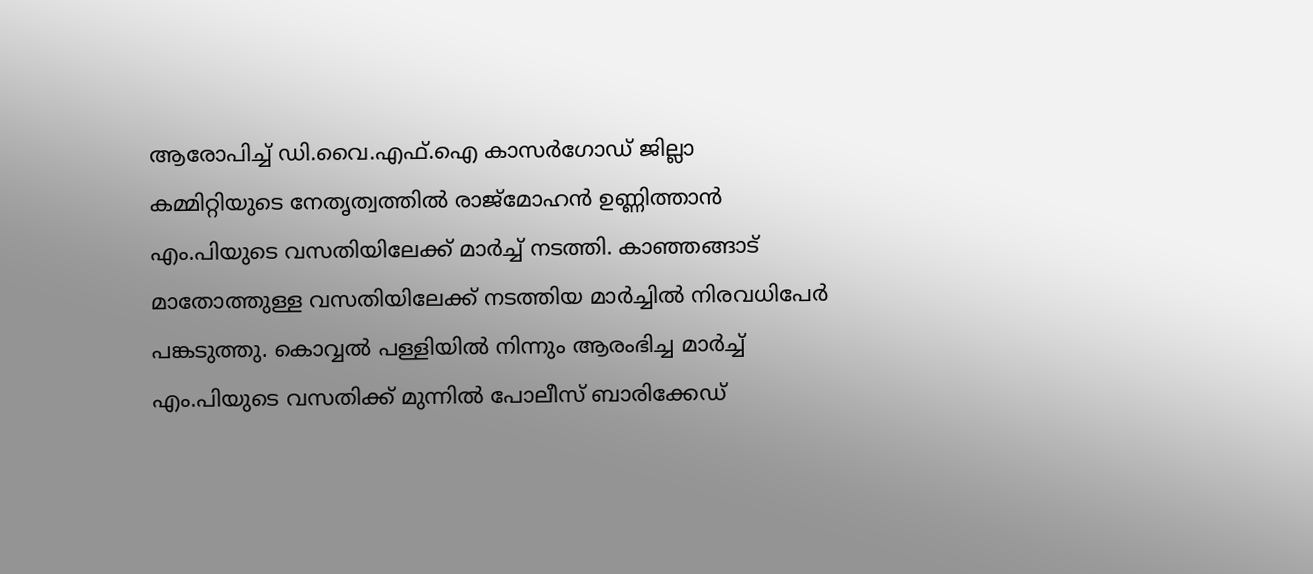ആരോപിച്ച് ഡി.വൈ.എഫ്.ഐ കാസർഗോഡ് ജില്ലാ കമ്മിറ്റിയുടെ നേതൃത്വത്തിൽ രാജ്മോഹൻ ഉണ്ണിത്താൻ എം.പിയുടെ വസതിയിലേക്ക് മാർച്ച് നടത്തി. കാഞ്ഞങ്ങാട് മാതോത്തുള്ള വസതിയിലേക്ക് നടത്തിയ മാർച്ചിൽ നിരവധിപേർ പങ്കടുത്തു. കൊവ്വൽ പള്ളിയിൽ നിന്നും ആരംഭിച്ച മാർച്ച് എം.പിയുടെ വസതിക്ക് മുന്നിൽ പോലീസ് ബാരിക്കേഡ്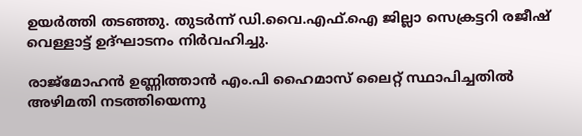ഉയർത്തി തടഞ്ഞു. തുടർന്ന് ഡി.വൈ.എഫ്.ഐ ജില്ലാ സെക്രട്ടറി രജീഷ് വെള്ളാട്ട് ഉദ്ഘാടനം നിർവഹിച്ചു.

രാജ്മോഹൻ ഉണ്ണിത്താൻ എം.പി ഹൈമാസ് ലൈറ്റ് സ്ഥാപിച്ചതിൽ അഴിമതി നടത്തിയെന്നു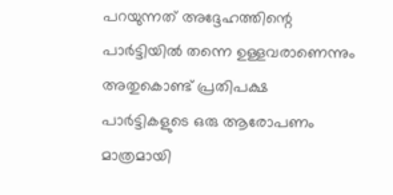പറയുന്നത് അദ്ദേഹത്തിന്റെ പാർട്ടിയിൽ തന്നെ ഉള്ളവരാണെന്നും അതുകൊണ്ട് പ്രതിപക്ഷ പാർട്ടികളുടെ ഒരു ആരോപണം മാത്രമായി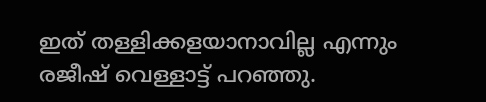ഇത് തള്ളിക്കളയാനാവില്ല എന്നും രജീഷ് വെള്ളാട്ട് പറഞ്ഞു.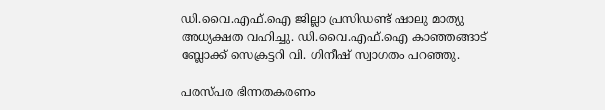ഡി.വൈ.എഫ്.ഐ ജില്ലാ പ്രസിഡണ്ട് ഷാലു മാത്യു അധ്യക്ഷത വഹിച്ചു. ഡി.വൈ.എഫ്.ഐ കാഞ്ഞങ്ങാട് ബ്ലോക്ക് സെക്രട്ടറി വി. ഗിനീഷ് സ്വാഗതം പറഞ്ഞു.

പരസ്പര ഭിന്നതകരണം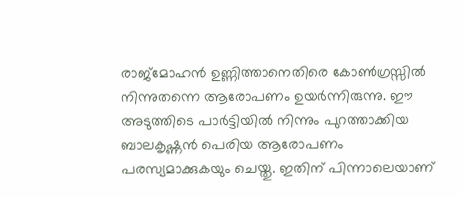രാജ്മോഹൻ ഉണ്ണിത്താനെതിരെ കോൺഗ്രസ്സിൽ നിന്നുതന്നെ ആരോപണം ഉയർന്നിരുന്നു. ഈ അടുത്തിടെ പാർട്ടിയിൽ നിന്നും പുറത്താക്കിയ ബാലകൃഷ്ണൻ പെരിയ ആരോപണം പരസ്യമാക്കുകയും ചെയ്തു. ഇതിന് പിന്നാലെയാണ്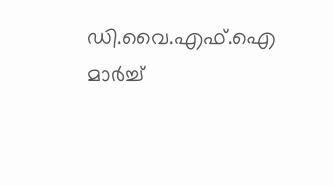ഡി.വൈ.എഫ്.ഐ മാർച്ച്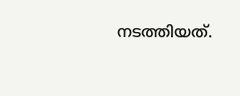നടത്തിയത്.